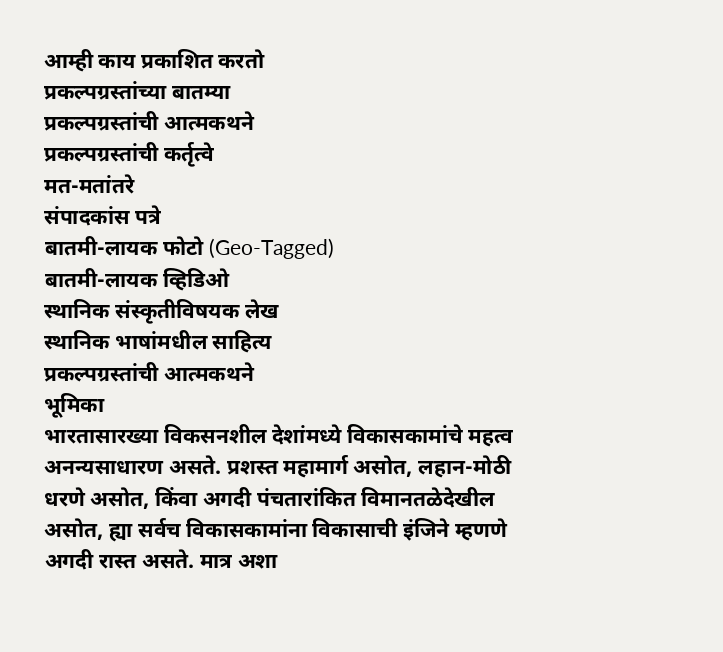आम्ही काय प्रकाशित करतो
प्रकल्पग्रस्तांच्या बातम्या
प्रकल्पग्रस्तांची आत्मकथने
प्रकल्पग्रस्तांची कर्तृत्वे
मत-मतांतरे
संपादकांस पत्रे
बातमी-लायक फोटो (Geo-Tagged)
बातमी-लायक व्हिडिओ
स्थानिक संस्कृतीविषयक लेख
स्थानिक भाषांमधील साहित्य
प्रकल्पग्रस्तांची आत्मकथने
भूमिका
भारतासारख्या विकसनशील देशांमध्ये विकासकामांचे महत्व अनन्यसाधारण असते. प्रशस्त महामार्ग असोत, लहान-मोठी धरणे असोत, किंवा अगदी पंचतारांकित विमानतळेदेखील असोत, ह्या सर्वच विकासकामांना विकासाची इंजिने म्हणणे अगदी रास्त असते. मात्र अशा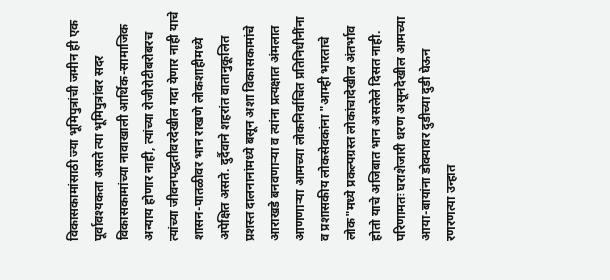विकासकामांसाठी ज्या भूमिपुत्रांची जमीन ही एक पूर्वावश्यकता असते त्या भूमिपुत्रांवर सदर विकासकामांच्या नावाखाली आर्थिक-सामाजिक अन्याय होणार नाही, त्यांच्या रोजीरोटीबरोबरच त्यांच्या जीवनपद्धतीवरदेखील गदा येणार नाही याचे शासन-पातळीवर भान राखणे लोकशाहीमध्ये अपेक्षित असते. दुर्दैवाने शहरांत वातानुकूलित प्रशस्त दालनानांमध्ये बसून अशा विकासकामांचे आराखडे बनवणाऱ्या व त्यांना प्रत्यक्षात अंमलात आणणाऱ्या आमच्या लोकनिर्वाचित प्रतिनिधीनींना व प्रशासकीय लोकसेवकांना "आम्ही भारताचे लोक"मध्ये प्रकल्पग्रस्त लोकांचादेखील अंतर्भाव होतो याचे अजिबात भान असलेले दिसत नाही. परिणामतः घराशेजारी धरण असूनदेखील आमच्या आया-बायांना डोक्यावर दुडीच्या दुडी घेऊन रणरणत्या उन्हात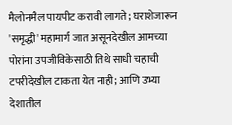मैलोनमैल पायपीट करावी लागते; घराशेजारून 'समृद्धी' महामार्ग जात असूनदेखील आमच्या पोरांना उपजीविकेसाठी तिथे साधी चहाची टपरीदेखील टाकता येत नाही; आणि उभ्या देशातील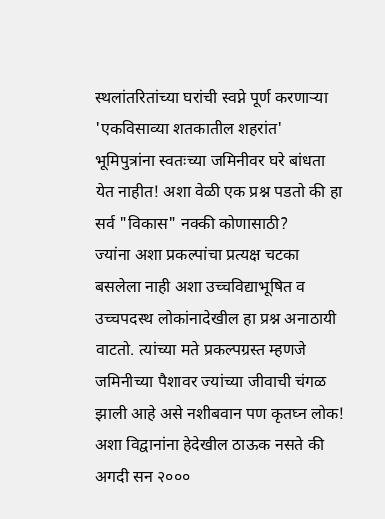स्थलांतरितांच्या घरांची स्वप्ने पूर्ण करणाऱ्या 'एकविसाव्या शतकातील शहरांत' भूमिपुत्रांना स्वतःच्या जमिनीवर घरे बांधता येत नाहीत! अशा वेळी एक प्रश्न पडतो की हा सर्व "विकास" नक्की कोणासाठी?
ज्यांना अशा प्रकल्पांचा प्रत्यक्ष चटका बसलेला नाही अशा उच्चविद्याभूषित व उच्चपदस्थ लोकांनादेखील हा प्रश्न अनाठायी वाटतो. त्यांच्या मते प्रकल्पग्रस्त म्हणजे जमिनीच्या पैशावर ज्यांच्या जीवाची चंगळ झाली आहे असे नशीबवान पण कृतघ्न लोक! अशा विद्वानांना हेदेखील ठाऊक नसते की अगदी सन २०००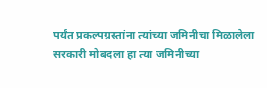पर्यंत प्रकल्पग्रस्तांना त्यांच्या जमिनीचा मिळालेला सरकारी मोबदला हा त्या जमिनीच्या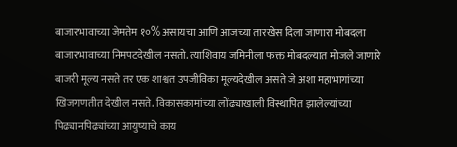बाजारभावाच्या जेमतेम १०% असायचा आणि आजच्या तारखेस दिला जाणारा मोबदला बाजारभावाच्या निमपटदेखील नसतो. त्याशिवाय जमिनीला फक्त मोबदल्यात मोजले जाणारे बाजरी मूल्य नसते तर एक शाश्वत उपजीविका मूल्यदेखील असते जे अशा महाभागांच्या खिजगणतीत देखील नसते. विकासकामांच्या लोंढ्याखाली विस्थापित झालेल्यांच्या पिढ्यानपिढ्यांच्या आयुष्याचे काय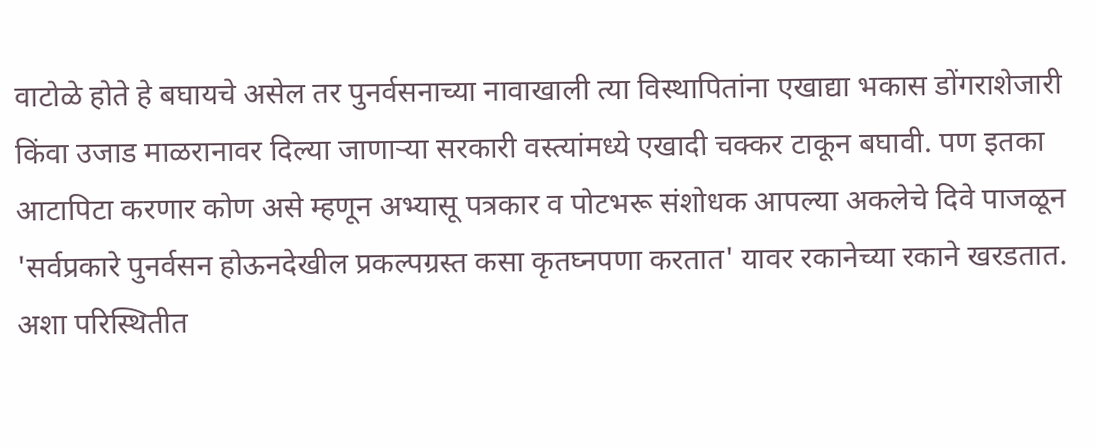वाटोळे होते हे बघायचे असेल तर पुनर्वसनाच्या नावाखाली त्या विस्थापितांना एखाद्या भकास डोंगराशेजारी किंवा उजाड माळरानावर दिल्या जाणाऱ्या सरकारी वस्त्यांमध्ये एखादी चक्कर टाकून बघावी. पण इतका आटापिटा करणार कोण असे म्हणून अभ्यासू पत्रकार व पोटभरू संशोधक आपल्या अकलेचे दिवे पाजळून 'सर्वप्रकारे पुनर्वसन होऊनदेखील प्रकल्पग्रस्त कसा कृतघ्नपणा करतात' यावर रकानेच्या रकाने खरडतात. अशा परिस्थितीत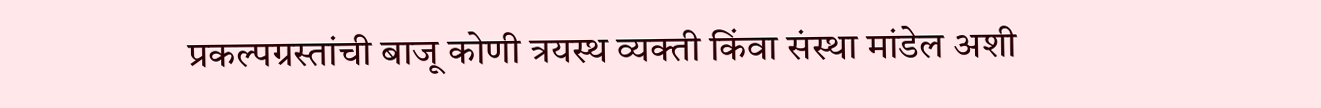प्रकल्पग्रस्तांची बाजू कोणी त्रयस्थ व्यक्ती किंवा संस्था मांडेल अशी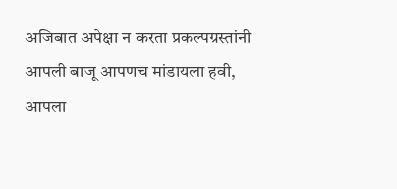अजिबात अपेक्षा न करता प्रकल्पग्रस्तांनी आपली बाजू आपणच मांडायला हवी, आपला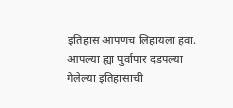इतिहास आपणच लिहायला हवा.
आपल्या ह्या पुर्वापार दडपल्या गेलेल्या इतिहासाची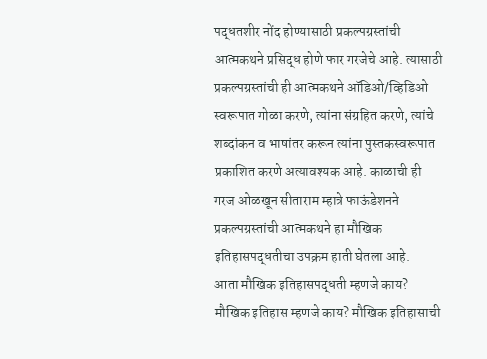पद्धतशीर नोंद होण्यासाठी प्रकल्पग्रस्तांची आत्मकथने प्रसिद्ध होणे फार गरजेचे आहे. त्यासाठी प्रकल्पग्रस्तांची ही आत्मकथने ऑडिओ/व्हिडिओ स्वरूपात गोळा करणे, त्यांना संग्रहित करणे, त्यांचे शब्दांकन व भाषांतर करून त्यांना पुस्तकस्वरूपात प्रकाशित करणे अत्यावश्यक आहे. काळाची ही गरज ओळखून सीताराम म्हात्रे फाऊंडेशनने प्रकल्पग्रस्तांची आत्मकथने हा मौखिक इतिहासपद्धतीचा उपक्रम हाती घेतला आहे.
आता मौखिक इतिहासपद्धती म्हणजे काय? मौखिक इतिहास म्हणजे काय? मौखिक इतिहासाची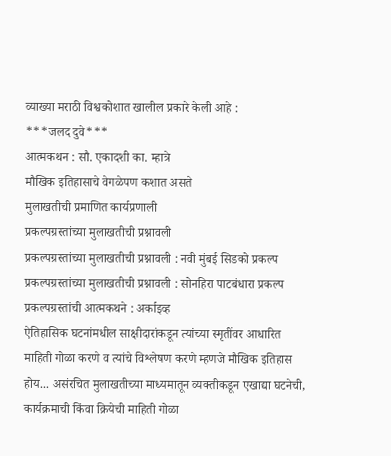व्याख्या मराठी विश्वकोशात खालील प्रकारे केली आहे :
***जलद दुवे***
आत्मकथन : सौ. एकादशी का. म्हात्रे
मौखिक इतिहासाचे वेगळेपण कशात असते
मुलाखतीची प्रमाणित कार्यप्रणाली
प्रकल्पग्रस्तांच्या मुलाखतीची प्रश्नावली
प्रकल्पग्रस्तांच्या मुलाखतीची प्रश्नावली : नवी मुंबई सिडको प्रकल्प
प्रकल्पग्रस्तांच्या मुलाखतीची प्रश्नावली : सोनहिरा पाटबंधारा प्रकल्प
प्रकल्पग्रस्तांची आत्मकथने : अर्काइव्ह
ऐतिहासिक घटनांमधील साक्षीदारांकडून त्यांच्या स्मृतींवर आधारित माहिती गोळा करणे व त्यांचे विश्लेषण करणे म्हणजे मौखिक इतिहास होय... असंरचित मुलाखतीच्या माध्यमातून व्यक्तीकडून एखाद्या घटनेची, कार्यक्रमाची किंवा क्रियेची माहिती गोळा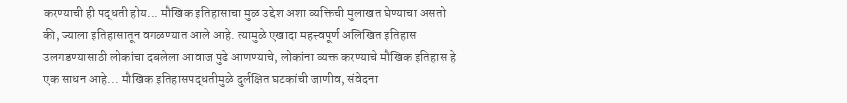करण्याची ही पद्धती होय... मौखिक इतिहासाचा मुळ उद्देश अशा व्यक्तिची मुलाखत घेण्याचा असतो की, ज्याला इतिहासातून वगळण्यात आले आहे. त्यामुळे एखादा महत्त्वपूर्ण अलिखित इतिहास उलगडण्यासाठी लोकांचा दबलेला आवाज पुढे आणण्याचे, लोकांना व्यक्त करण्याचे मौखिक इतिहास हे एक साधन आहे... मौखिक इतिहासपद्धतीमुळे दुर्लक्षित घटकांची जाणीव, संवेदना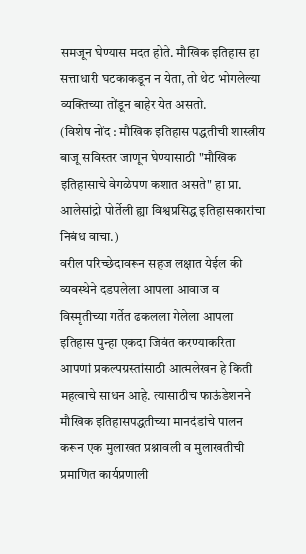समजून घेण्यास मदत होते. मौखिक इतिहास हा सत्ताधारी घटकाकडून न येता, तो थेट भोगलेल्या व्यक्तिच्या तोंडून बाहेर येत असतो.
(विशेष नोंद : मौखिक इतिहास पद्धतीची शास्त्रीय बाजू सविस्तर जाणून घेण्यासाठी "मौखिक इतिहासाचे वेगळेपण कशात असते" हा प्रा. आलेसांद्रो पोर्तेली ह्या विश्वप्रसिद्ध इतिहासकारांचा निबंध वाचा.)
वरील परिच्छेदावरून सहज लक्षात येईल की व्यवस्थेने दडपलेला आपला आवाज व विस्मृतीच्या गर्तेत ढकलला गेलेला आपला इतिहास पुन्हा एकदा जिवंत करण्याकरिता आपणां प्रकल्पग्रस्तांसाठी आत्मलेखन हे किती महत्वाचे साधन आहे. त्यासाठीच फाऊंडेशनने मौखिक इतिहासपद्धतीच्या मानदंडांचे पालन करून एक मुलाखत प्रश्नावली व मुलाखतीची प्रमाणित कार्यप्रणाली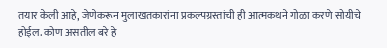तयार केली आहे, जेणेकरून मुलाखतकारांना प्रकल्पग्रस्तांची ही आत्मकथने गोळा करणे सोयीचे होईल. कोण असतील बरे हे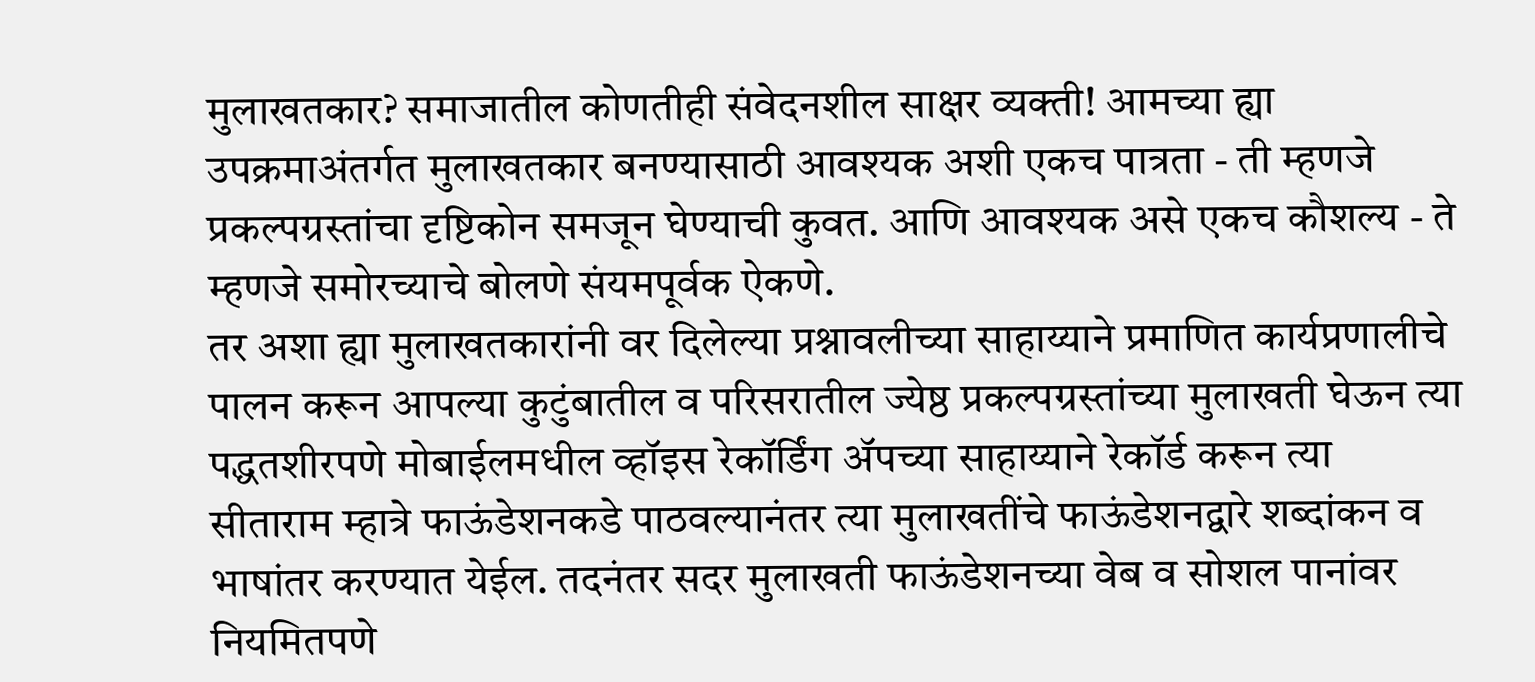मुलाखतकार? समाजातील कोणतीही संवेदनशील साक्षर व्यक्ती! आमच्या ह्या उपक्रमाअंतर्गत मुलाखतकार बनण्यासाठी आवश्यक अशी एकच पात्रता - ती म्हणजे प्रकल्पग्रस्तांचा दृष्टिकोन समजून घेण्याची कुवत. आणि आवश्यक असे एकच कौशल्य - ते म्हणजे समोरच्याचे बोलणे संयमपूर्वक ऐकणे.
तर अशा ह्या मुलाखतकारांनी वर दिलेल्या प्रश्नावलीच्या साहाय्याने प्रमाणित कार्यप्रणालीचे पालन करून आपल्या कुटुंबातील व परिसरातील ज्येष्ठ प्रकल्पग्रस्तांच्या मुलाखती घेऊन त्या पद्धतशीरपणे मोबाईलमधील व्हॉइस रेकॉर्डिंग ॲपच्या साहाय्याने रेकॉर्ड करून त्या सीताराम म्हात्रे फाऊंडेशनकडे पाठवल्यानंतर त्या मुलाखतींचे फाऊंडेशनद्वारे शब्दांकन व भाषांतर करण्यात येईल. तदनंतर सदर मुलाखती फाऊंडेशनच्या वेब व सोशल पानांवर नियमितपणे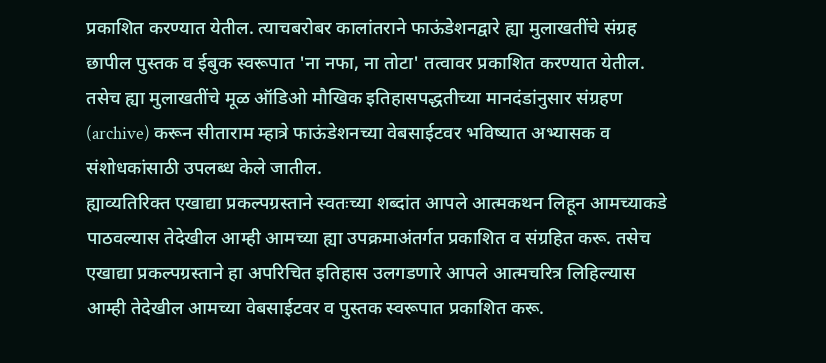प्रकाशित करण्यात येतील. त्याचबरोबर कालांतराने फाऊंडेशनद्वारे ह्या मुलाखतींचे संग्रह छापील पुस्तक व ईबुक स्वरूपात 'ना नफा, ना तोटा' तत्वावर प्रकाशित करण्यात येतील. तसेच ह्या मुलाखतींचे मूळ ऑडिओ मौखिक इतिहासपद्धतीच्या मानदंडांनुसार संग्रहण (archive) करून सीताराम म्हात्रे फाऊंडेशनच्या वेबसाईटवर भविष्यात अभ्यासक व संशोधकांसाठी उपलब्ध केले जातील.
ह्याव्यतिरिक्त एखाद्या प्रकल्पग्रस्ताने स्वतःच्या शब्दांत आपले आत्मकथन लिहून आमच्याकडे पाठवल्यास तेदेखील आम्ही आमच्या ह्या उपक्रमाअंतर्गत प्रकाशित व संग्रहित करू. तसेच एखाद्या प्रकल्पग्रस्ताने हा अपरिचित इतिहास उलगडणारे आपले आत्मचरित्र लिहिल्यास आम्ही तेदेखील आमच्या वेबसाईटवर व पुस्तक स्वरूपात प्रकाशित करू.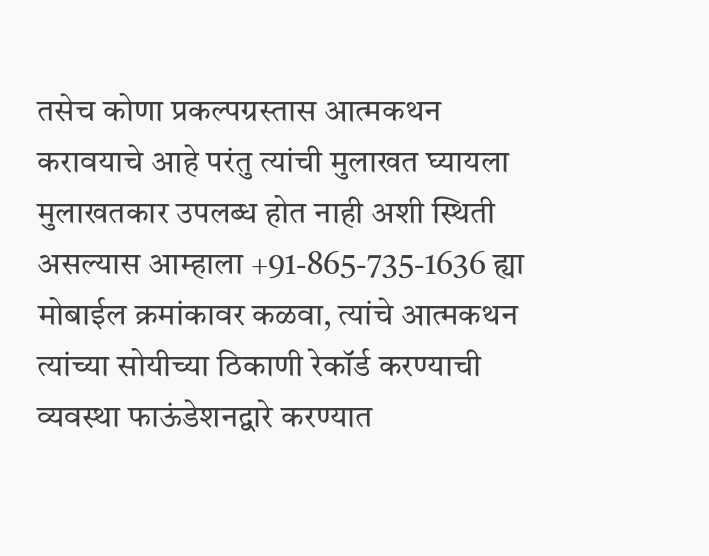तसेच कोणा प्रकल्पग्रस्तास आत्मकथन करावयाचे आहे परंतु त्यांची मुलाखत घ्यायला मुलाखतकार उपलब्ध होत नाही अशी स्थिती असल्यास आम्हाला +91-865-735-1636 ह्या मोबाईल क्रमांकावर कळवा, त्यांचे आत्मकथन त्यांच्या सोयीच्या ठिकाणी रेकॉर्ड करण्याची व्यवस्था फाऊंडेशनद्वारे करण्यात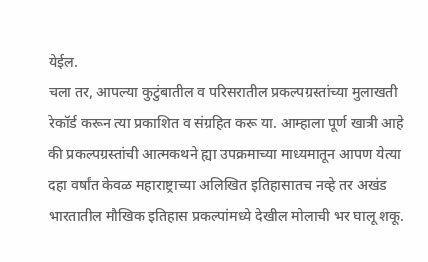येईल.
चला तर, आपल्या कुटुंबातील व परिसरातील प्रकल्पग्रस्तांच्या मुलाखती रेकॉर्ड करून त्या प्रकाशित व संग्रहित करू या. आम्हाला पूर्ण खात्री आहे की प्रकल्पग्रस्तांची आत्मकथने ह्या उपक्रमाच्या माध्यमातून आपण येत्या दहा वर्षांत केवळ महाराष्ट्राच्या अलिखित इतिहासातच नव्हे तर अखंड भारतातील मौखिक इतिहास प्रकल्पांमध्ये देखील मोलाची भर घालू शकू.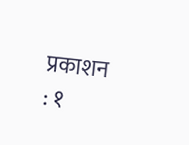प्रकाशन : १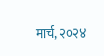मार्च, २०२४